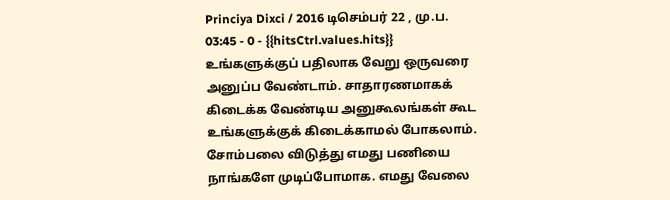Princiya Dixci / 2016 டிசெம்பர் 22 , மு.ப. 03:45 - 0 - {{hitsCtrl.values.hits}}
உங்களுக்குப் பதிலாக வேறு ஒருவரை அனுப்ப வேண்டாம். சாதாரணமாகக் கிடைக்க வேண்டிய அனுகூலங்கள் கூட உங்களுக்குக் கிடைக்காமல் போகலாம்.
சோம்பலை விடுத்து எமது பணியை நாங்களே முடிப்போமாக. எமது வேலை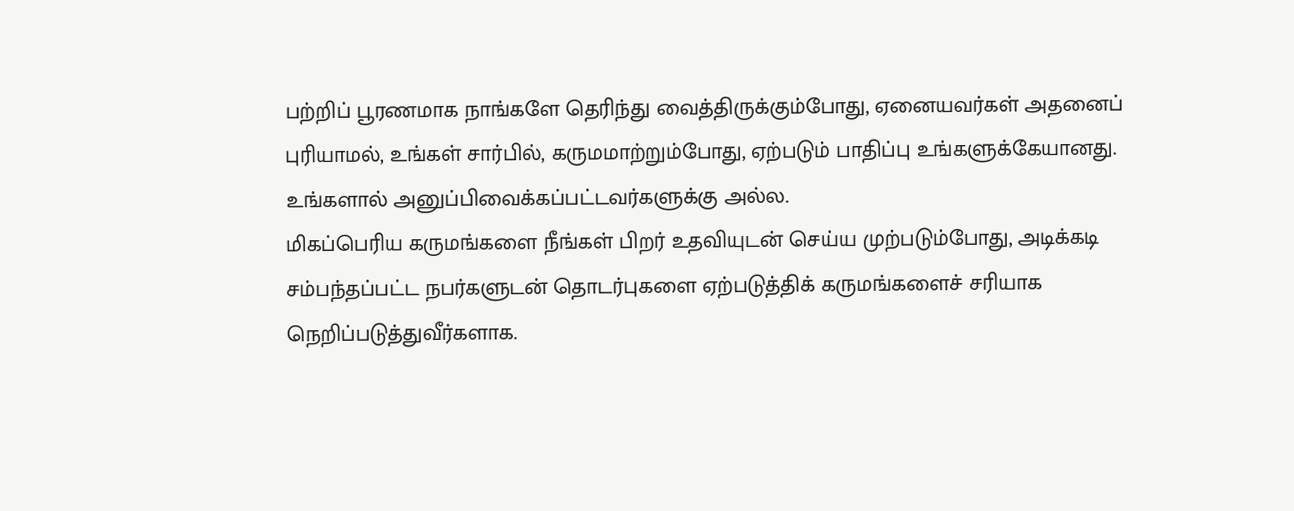பற்றிப் பூரணமாக நாங்களே தெரிந்து வைத்திருக்கும்போது, ஏனையவர்கள் அதனைப் புரியாமல், உங்கள் சார்பில், கருமமாற்றும்போது, ஏற்படும் பாதிப்பு உங்களுக்கேயானது. உங்களால் அனுப்பிவைக்கப்பட்டவர்களுக்கு அல்ல.
மிகப்பெரிய கருமங்களை நீங்கள் பிறர் உதவியுடன் செய்ய முற்படும்போது, அடிக்கடி சம்பந்தப்பட்ட நபர்களுடன் தொடர்புகளை ஏற்படுத்திக் கருமங்களைச் சரியாக நெறிப்படுத்துவீர்களாக.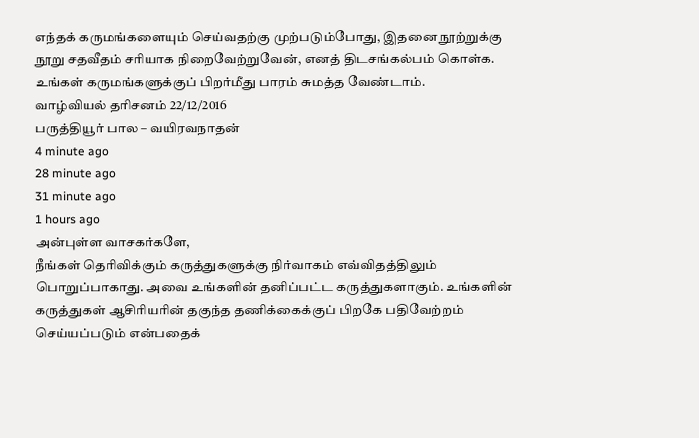எந்தக் கருமங்களையும் செய்வதற்கு முற்படும்போது, இதனை நூற்றுக்கு நூறு சதவீதம் சரியாக நிறைவேற்றுவேன், எனத் திடசங்கல்பம் கொள்க. உங்கள் கருமங்களுக்குப் பிறர்மீது பாரம் சுமத்த வேண்டாம்.
வாழ்வியல் தரிசனம் 22/12/2016
பருத்தியூர் பால – வயிரவநாதன்
4 minute ago
28 minute ago
31 minute ago
1 hours ago
அன்புள்ள வாசகர்களே,
நீங்கள் தெரிவிக்கும் கருத்துகளுக்கு நிர்வாகம் எவ்விதத்திலும் பொறுப்பாகாது. அவை உங்களின் தனிப்பட்ட கருத்துகளாகும். உங்களின் கருத்துகள் ஆசிரியரின் தகுந்த தணிக்கைக்குப் பிறகே பதிவேற்றம் செய்யப்படும் என்பதைக்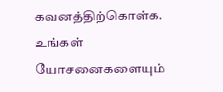கவனத்திற்கொள்க. உங்கள் யோசனைகளையும்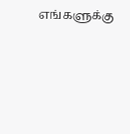எங்களுக்கு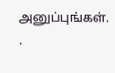அனுப்புங்கள். .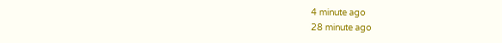4 minute ago
28 minute ago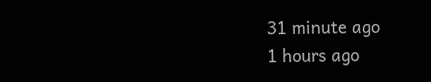31 minute ago
1 hours ago